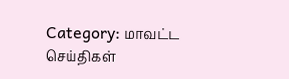Category: மாவட்ட செய்திகள்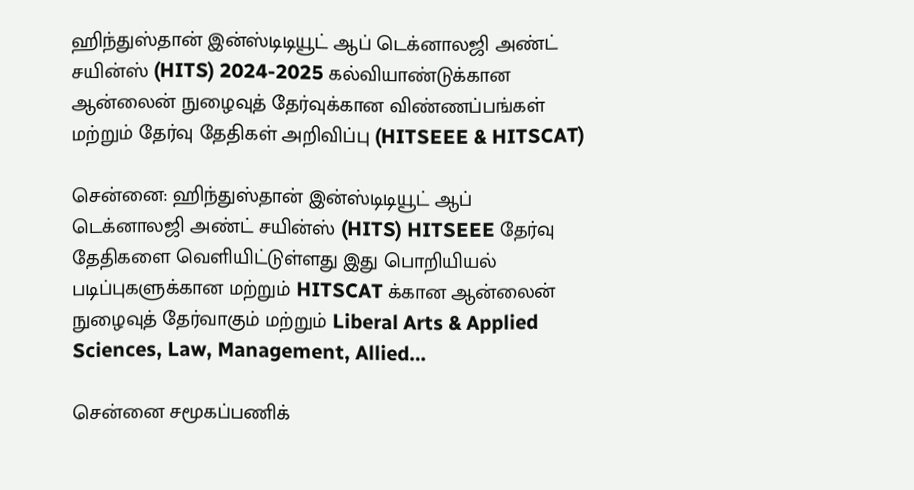ஹிந்துஸ்தான் இன்ஸ்டிடியூட் ஆப் டெக்னாலஜி அண்ட் சயின்ஸ் (HITS) 2024-2025 கல்வியாண்டுக்கான ஆன்லைன் நுழைவுத் தேர்வுக்கான விண்ணப்பங்கள் மற்றும் தேர்வு தேதிகள் அறிவிப்பு (HITSEEE & HITSCAT)

சென்னை: ஹிந்துஸ்தான் இன்ஸ்டிடியூட் ஆப் டெக்னாலஜி அண்ட் சயின்ஸ் (HITS) HITSEEE தேர்வு தேதிகளை வெளியிட்டுள்ளது இது பொறியியல் படிப்புகளுக்கான மற்றும் HITSCAT க்கான ஆன்லைன் நுழைவுத் தேர்வாகும் மற்றும் Liberal Arts & Applied Sciences, Law, Management, Allied…

சென்னை சமூகப்பணிக்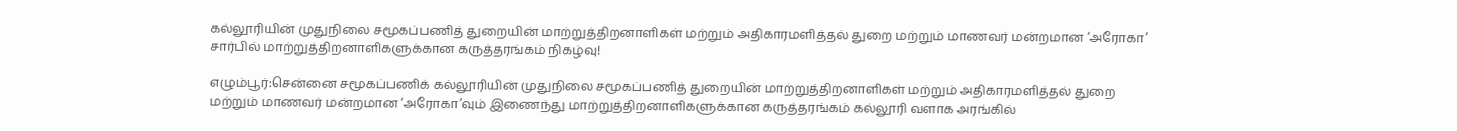கல்லூரியின் முதுநிலை சமூகப்பணித் துறையின் மாற்றுத்திறனாளிகள் மற்றும் அதிகாரமளித்தல் துறை மற்றும் மாணவர் மன்றமான ‘அரோகா’ சார்பில் மாற்றுத்திறனாளிகளுக்கான கருத்தரங்கம் நிகழ்வு!

எழும்பூர்:சென்னை சமூகப்பணிக் கல்லூரியின் முதுநிலை சமூகப்பணித் துறையின் மாற்றுத்திறனாளிகள் மற்றும் அதிகாரமளித்தல் துறை மற்றும் மாணவர் மன்றமான ‘அரோகா’வும் இணைந்து மாற்றுத்திறனாளிகளுக்கான கருத்தரங்கம் கல்லூரி வளாக அரங்கில்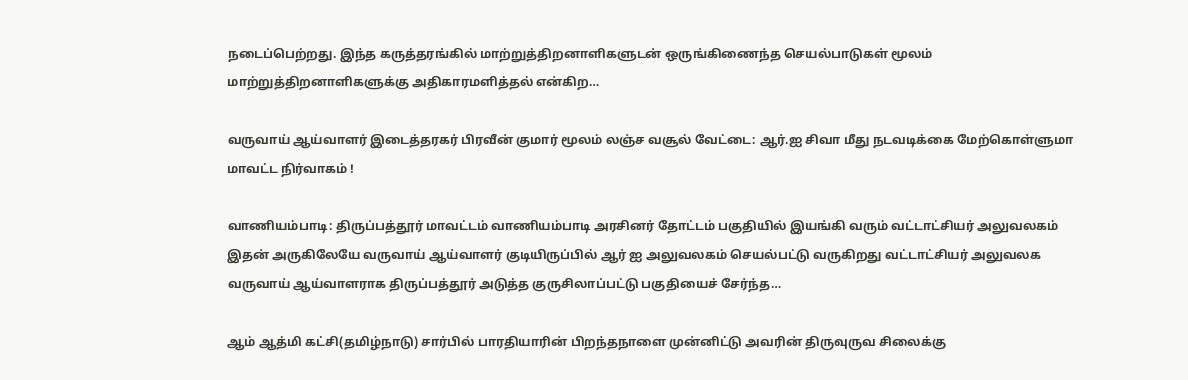நடைப்பெற்றது. இந்த கருத்தரங்கில் மாற்றுத்திறனாளிகளுடன் ஒருங்கிணைந்த செயல்பாடுகள் மூலம் மாற்றுத்திறனாளிகளுக்கு அதிகாரமளித்தல் என்கிற…

வருவாய் ஆய்வாளர் இடைத்தரகர் பிரவீன் குமார் மூலம் லஞ்ச வசூல் வேட்டை: ஆர்‌.ஐ சிவா மீது நடவடிக்கை மேற்கொள்ளுமா மாவட்ட நிர்வாகம் !

வாணியம்பாடி: திருப்பத்தூர் மாவட்டம் வாணியம்பாடி அரசினர் தோட்டம் பகுதியில் இயங்கி வரும் வட்டாட்சியர் அலுவலகம் இதன் அருகிலேயே வருவாய் ஆய்வாளர் குடியிருப்பில் ஆர் ஐ அலுவலகம் செயல்பட்டு வருகிறது வட்டாட்சியர் அலுவலக வருவாய் ஆய்வாளராக திருப்பத்தூர் அடுத்த குருசிலாப்பட்டு பகுதியைச் சேர்ந்த…

ஆம் ஆத்மி கட்சி(தமிழ்நாடு) சார்பில் பாரதியாரின் பிறந்தநாளை முன்னிட்டு அவரின் திருவுருவ சிலைக்கு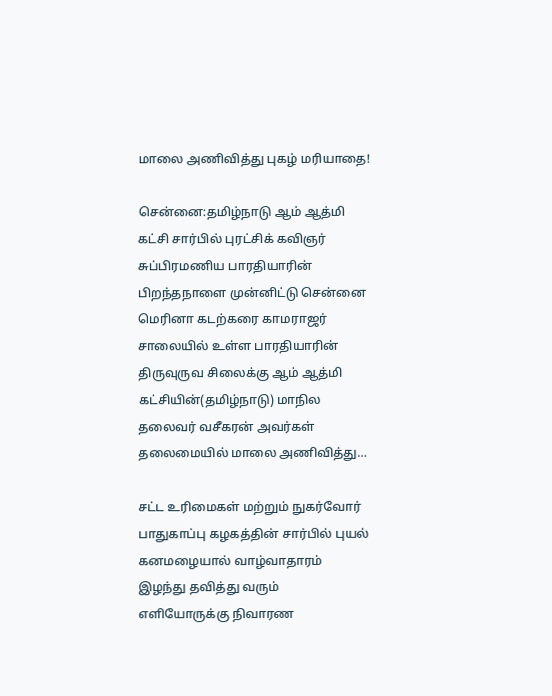மாலை அணிவித்து புகழ் மரியாதை!

சென்னை:தமிழ்நாடு ஆம் ஆத்மி கட்சி சார்பில் புரட்சிக் கவிஞர் சுப்பிரமணிய பாரதியாரின் பிறந்தநாளை முன்னிட்டு சென்னை மெரினா கடற்கரை காமராஜர் சாலையில் உள்ள பாரதியாரின் திருவுருவ சிலைக்கு ஆம் ஆத்மி கட்சியின்(தமிழ்நாடு) மாநில தலைவர் வசீகரன் அவர்கள் தலைமையில் மாலை அணிவித்து…

சட்ட உரிமைகள் மற்றும் நுகர்வோர் பாதுகாப்பு கழகத்தின் சார்பில் புயல் கனமழையால் வாழ்வாதாரம் இழந்து தவித்து வரும் எளியோருக்கு நிவாரண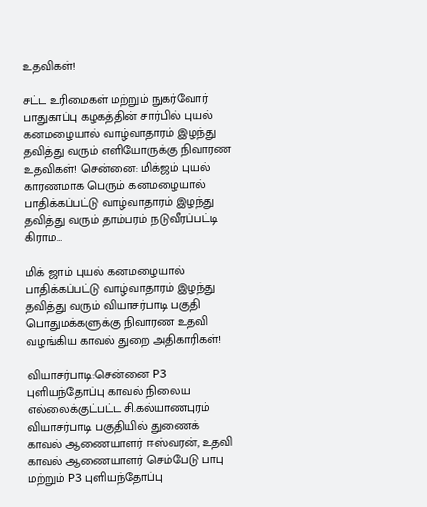உதவிகள்!

சட்ட உரிமைகள் மற்றும் நுகர்வோர் பாதுகாப்பு கழகத்தின் சார்பில் புயல் கனமழையால் வாழ்வாதாரம் இழந்து தவித்து வரும் எளியோருக்கு நிவாரண உதவிகள்! சென்னை: மிக்ஜம் புயல் காரணமாக பெரும் கனமழையால் பாதிக்கப்பட்டு வாழ்வாதாரம் இழந்து தவித்து வரும் தாம்பரம் நடுவீரப்பட்டி கிராம…

மிக் ஜாம் புயல் கனமழையால் பாதிக்கப்பட்டு வாழ்வாதாரம் இழந்து தவித்து வரும் வியாசர்பாடி பகுதி பொதுமக்களுக்கு நிவாரண உதவி வழங்கிய காவல் துறை அதிகாரிகள்!

வியாசர்பாடி:சென்னை P3 புளியந்தோப்பு காவல் நிலைய எல்லைக்குட்பட்ட சி.கல்யாணபுரம் வியாசர்பாடி பகுதியில் துணைக் காவல் ஆணையாளர் ஈஸ்வரன், உதவி காவல் ஆணையாளர் செம்பேடு பாபு மற்றும் P3 புளியந்தோப்பு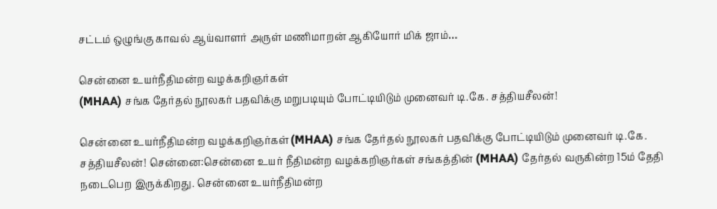சட்டம் ஒழுங்கு காவல் ஆய்வாளர் அருள் மணிமாறன் ஆகியோர் மிக் ஜாம்…

சென்னை உயர்நீதிமன்ற வழக்கறிஞர்கள்
(MHAA) சங்க தேர்தல் நூலகர் பதவிக்கு மறுபடியும் போட்டியிடும் முனைவர் டி.கே. சத்தியசீலன்!

சென்னை உயர்நீதிமன்ற வழக்கறிஞர்கள்(MHAA) சங்க தேர்தல் நூலகர் பதவிக்கு போட்டியிடும் முனைவர் டி.கே. சத்தியசீலன்! சென்னை:சென்னை உயர் நீதிமன்ற வழக்கறிஞர்கள் சங்கத்தின் (MHAA) தேர்தல் வருகின்ற 15ம் தேதி நடைபெற இருக்கிறது. சென்னை உயர்நீதிமன்ற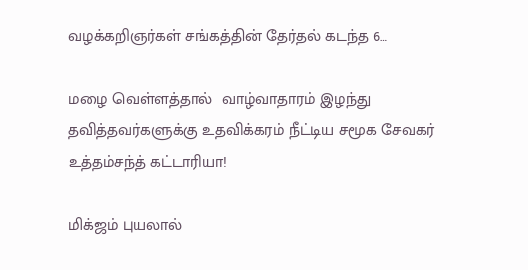வழக்கறிஞர்கள் சங்கத்தின் தேர்தல் கடந்த 6…

மழை வெள்ளத்தால்  வாழ்வாதாரம் இழந்து தவித்தவர்களுக்கு உதவிக்கரம் நீட்டிய சமூக சேவகர் உத்தம்சந்த் கட்டாரியா!

மிக்ஜம் புயலால்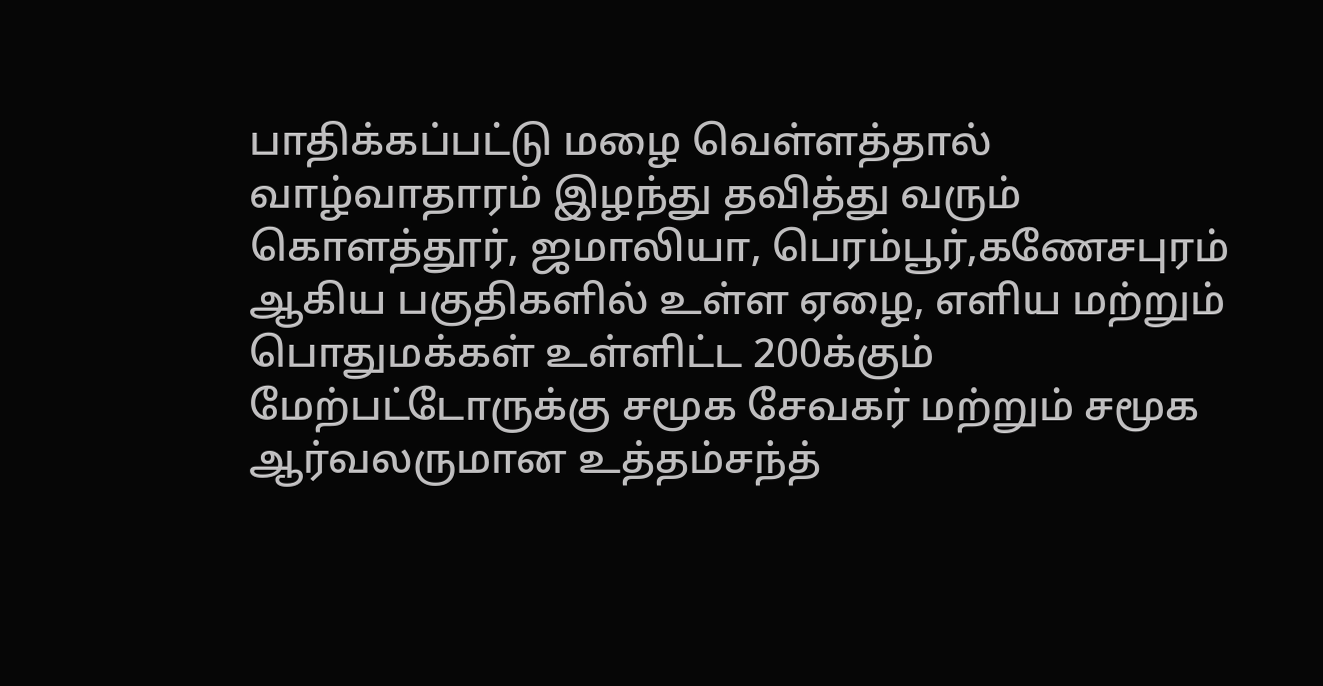பாதிக்கப்பட்டு மழை வெள்ளத்தால் வாழ்வாதாரம் இழந்து தவித்து வரும் கொளத்தூர், ஜமாலியா, பெரம்பூர்,கணேசபுரம் ஆகிய பகுதிகளில் உள்ள ஏழை, எளிய மற்றும் பொதுமக்கள் உள்ளிட்ட 200க்கும் மேற்பட்டோருக்கு சமூக சேவகர் மற்றும் சமூக ஆர்வலருமான உத்தம்சந்த்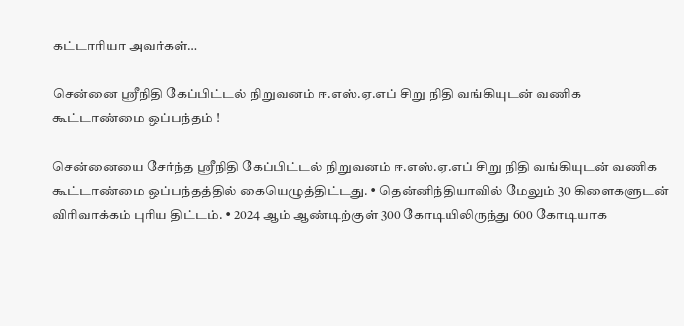கட்டாரியா அவர்கள்…

சென்னை ஸ்ரீநிதி கேப்பிட்டல் நிறுவனம் ஈ.எஸ்.ஏ.எப் சிறு நிதி வங்கியுடன் வணிக கூட்டாண்மை ஒப்பந்தம் !

சென்னையை சேர்ந்த ஸ்ரீநிதி கேப்பிட்டல் நிறுவனம் ஈ.எஸ்.ஏ.எப் சிறு நிதி வங்கியுடன் வணிக கூட்டாண்மை ஒப்பந்தத்தில் கையெழுத்திட்டது. • தென்னிந்தியாவில் மேலும் 30 கிளைகளுடன் விரிவாக்கம் புரிய திட்டம். • 2024 ஆம் ஆண்டிற்குள் 300 கோடியிலிருந்து 600 கோடியாக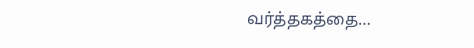வர்த்தகத்தை…